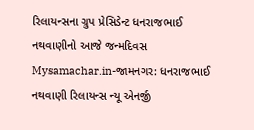રિલાયન્સના ગ્રુપ પ્રેસિડેન્ટ ધનરાજભાઈ નથવાણીનો આજે જન્મદિવસ
Mysamachar.in-જામનગર: ધનરાજભાઈ નથવાણી રિલાયન્સ ન્યૂ એનર્જી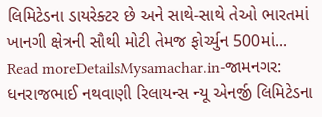લિમિટેડના ડાયરેક્ટર છે અને સાથે-સાથે તેઓ ભારતમાં ખાનગી ક્ષેત્રની સૌથી મોટી તેમજ ફોર્ચ્યુન 500માં...
Read moreDetailsMysamachar.in-જામનગર: ધનરાજભાઈ નથવાણી રિલાયન્સ ન્યૂ એનર્જી લિમિટેડના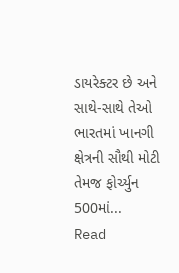ડાયરેક્ટર છે અને સાથે-સાથે તેઓ ભારતમાં ખાનગી ક્ષેત્રની સૌથી મોટી તેમજ ફોર્ચ્યુન 500માં...
Read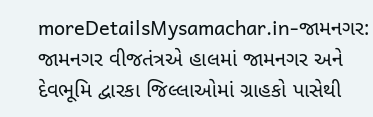moreDetailsMysamachar.in-જામનગર: જામનગર વીજતંત્રએ હાલમાં જામનગર અને દેવભૂમિ દ્વારકા જિલ્લાઓમાં ગ્રાહકો પાસેથી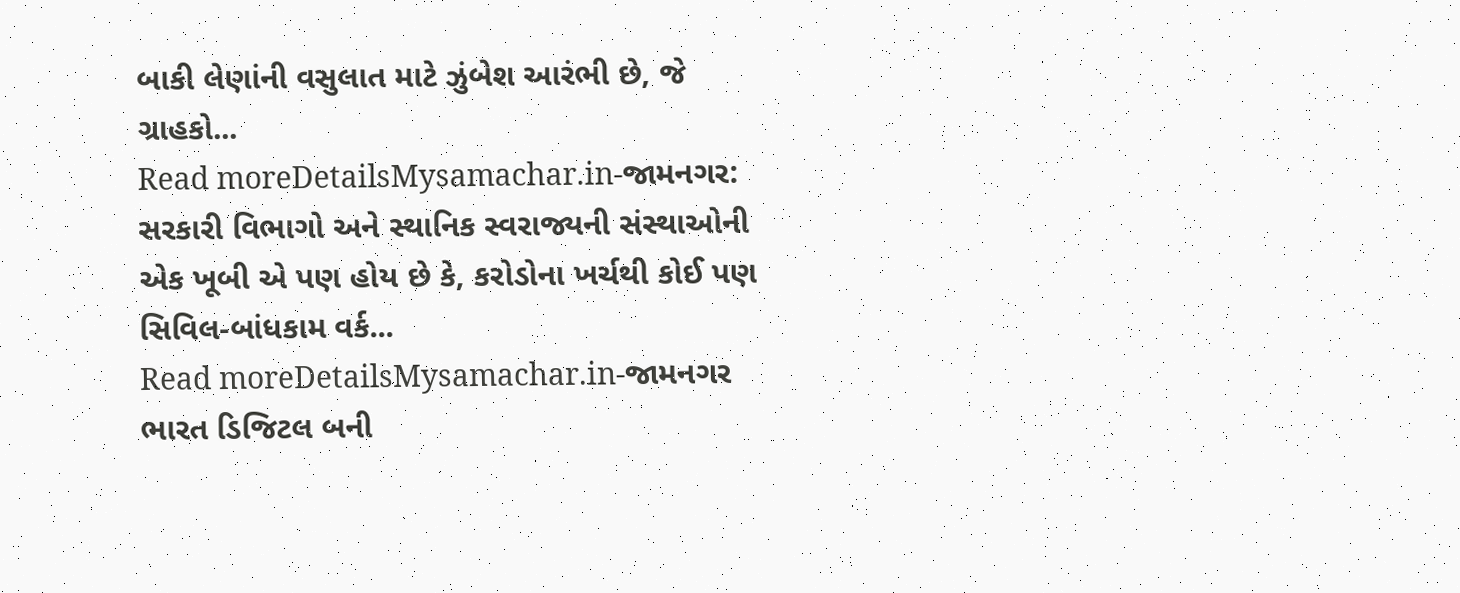બાકી લેણાંની વસુલાત માટે ઝુંબેશ આરંભી છે, જે ગ્રાહકો...
Read moreDetailsMysamachar.in-જામનગર: સરકારી વિભાગો અને સ્થાનિક સ્વરાજ્યની સંસ્થાઓની એક ખૂબી એ પણ હોય છે કે, કરોડોના ખર્ચથી કોઈ પણ સિવિલ-બાંધકામ વર્ક...
Read moreDetailsMysamachar.in-જામનગર ભારત ડિજિટલ બની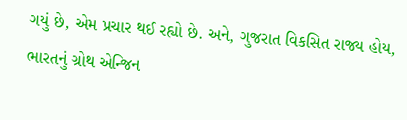ગયું છે, એમ પ્રચાર થઈ રહ્યો છે. અને, ગુજરાત વિકસિત રાજ્ય હોય, ભારતનું ગ્રોથ એન્જિન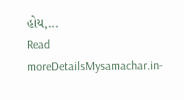હોય,...
Read moreDetailsMysamachar.in-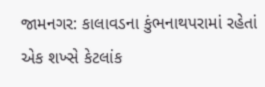જામનગર: કાલાવડના કુંભનાથપરામાં રહેતાં એક શખ્સે કેટલાંક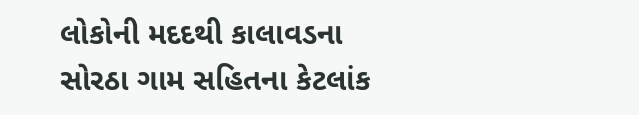લોકોની મદદથી કાલાવડના સોરઠા ગામ સહિતના કેટલાંક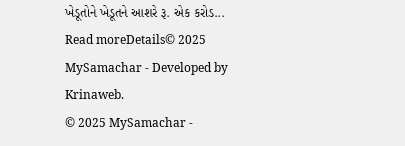ખેડૂતોને ખેડૂતને આશરે રૂ. એક કરોડ...
Read moreDetails© 2025 MySamachar - Developed by Krinaweb.
© 2025 MySamachar -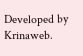Developed by Krinaweb.